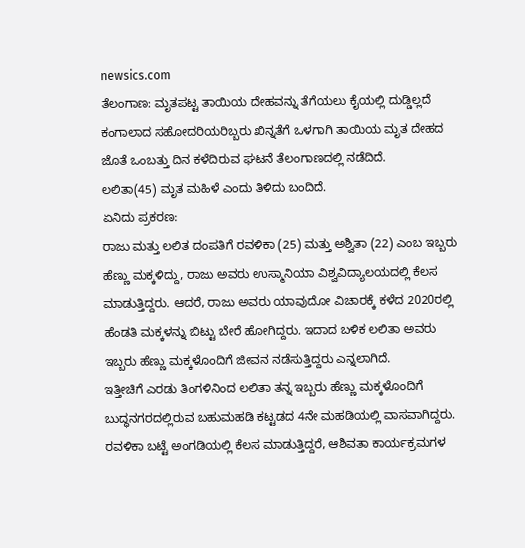newsics.com
ತೆಲಂಗಾಣ: ಮೃತಪಟ್ಟ ತಾಯಿಯ ದೇಹವನ್ನು ತೆಗೆಯಲು ಕೈಯಲ್ಲಿ ದುಡ್ಡಿಲ್ಲದೆ ಕಂಗಾಲಾದ ಸಹೋದರಿಯರಿಬ್ಬರು ಖಿನ್ನತೆಗೆ ಒಳಗಾಗಿ ತಾಯಿಯ ಮೃತ ದೇಹದ ಜೊತೆ ಒಂಬತ್ತು ದಿನ ಕಳೆದಿರುವ ಘಟನೆ ತೆಲಂಗಾಣದಲ್ಲಿ ನಡೆದಿದೆ.
ಲಲಿತಾ(45) ಮೃತ ಮಹಿಳೆ ಎಂದು ತಿಳಿದು ಬಂದಿದೆ.
ಏನಿದು ಪ್ರಕರಣ:
ರಾಜು ಮತ್ತು ಲಲಿತ ದಂಪತಿಗೆ ರವಳಿಕಾ (25) ಮತ್ತು ಅಶ್ವಿತಾ (22) ಎಂಬ ಇಬ್ಬರು ಹೆಣ್ಣು ಮಕ್ಕಳಿದ್ದು, ರಾಜು ಅವರು ಉಸ್ಮಾನಿಯಾ ವಿಶ್ವವಿದ್ಯಾಲಯದಲ್ಲಿ ಕೆಲಸ ಮಾಡುತ್ತಿದ್ದರು. ಆದರೆ, ರಾಜು ಅವರು ಯಾವುದೋ ವಿಚಾರಕ್ಕೆ ಕಳೆದ 2020ರಲ್ಲಿ ಹೆಂಡತಿ ಮಕ್ಕಳನ್ನು ಬಿಟ್ಟು ಬೇರೆ ಹೋಗಿದ್ದರು. ಇದಾದ ಬಳಿಕ ಲಲಿತಾ ಅವರು ಇಬ್ಬರು ಹೆಣ್ಣು ಮಕ್ಕಳೊಂದಿಗೆ ಜೀವನ ನಡೆಸುತ್ತಿದ್ದರು ಎನ್ನಲಾಗಿದೆ.
ಇತ್ತೀಚಿಗೆ ಎರಡು ತಿಂಗಳಿನಿಂದ ಲಲಿತಾ ತನ್ನ ಇಬ್ಬರು ಹೆಣ್ಣು ಮಕ್ಕಳೊಂದಿಗೆ ಬುದ್ಧನಗರದಲ್ಲಿರುವ ಬಹುಮಹಡಿ ಕಟ್ಟಡದ 4ನೇ ಮಹಡಿಯಲ್ಲಿ ವಾಸವಾಗಿದ್ದರು. ರವಳಿಕಾ ಬಟ್ಟೆ ಅಂಗಡಿಯಲ್ಲಿ ಕೆಲಸ ಮಾಡುತ್ತಿದ್ದರೆ, ಆಶಿವತಾ ಕಾರ್ಯಕ್ರಮಗಳ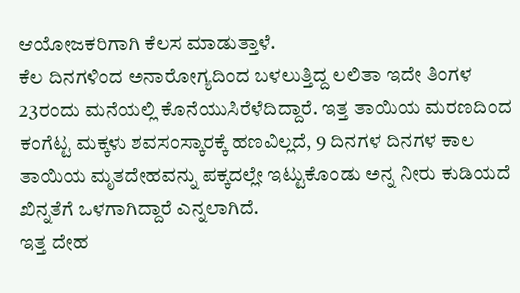ಆಯೋಜಕರಿಗಾಗಿ ಕೆಲಸ ಮಾಡುತ್ತಾಳೆ.
ಕೆಲ ದಿನಗಳಿಂದ ಅನಾರೋಗ್ಯದಿಂದ ಬಳಲುತ್ತಿದ್ದ ಲಲಿತಾ ಇದೇ ತಿಂಗಳ 23ರಂದು ಮನೆಯಲ್ಲಿ ಕೊನೆಯುಸಿರೆಳೆದಿದ್ದಾರೆ. ಇತ್ತ ತಾಯಿಯ ಮರಣದಿಂದ ಕಂಗೆಟ್ಟ ಮಕ್ಕಳು ಶವಸಂಸ್ಕಾರಕ್ಕೆ ಹಣವಿಲ್ಲದೆ, 9 ದಿನಗಳ ದಿನಗಳ ಕಾಲ ತಾಯಿಯ ಮೃತದೇಹವನ್ನು ಪಕ್ಕದಲ್ಲೇ ಇಟ್ಟುಕೊಂಡು ಅನ್ನ ನೀರು ಕುಡಿಯದೆ ಖಿನ್ನತೆಗೆ ಒಳಗಾಗಿದ್ದಾರೆ ಎನ್ನಲಾಗಿದೆ.
ಇತ್ತ ದೇಹ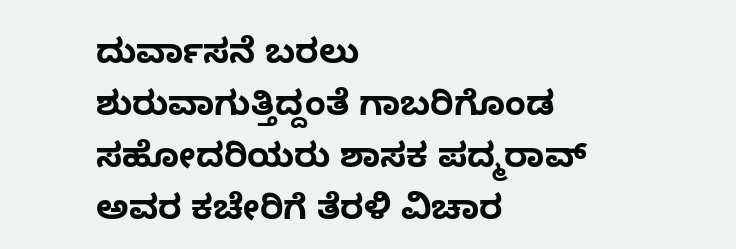ದುರ್ವಾಸನೆ ಬರಲು ಶುರುವಾಗುತ್ತಿದ್ದಂತೆ ಗಾಬರಿಗೊಂಡ ಸಹೋದರಿಯರು ಶಾಸಕ ಪದ್ಮರಾವ್ ಅವರ ಕಚೇರಿಗೆ ತೆರಳಿ ವಿಚಾರ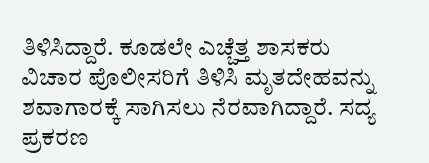ತಿಳಿಸಿದ್ದಾರೆ. ಕೂಡಲೇ ಎಚ್ಚೆತ್ತ ಶಾಸಕರು ವಿಚಾರ ಪೊಲೀಸರಿಗೆ ತಿಳಿಸಿ ಮೃತದೇಹವನ್ನು ಶವಾಗಾರಕ್ಕೆ ಸಾಗಿಸಲು ನೆರವಾಗಿದ್ದಾರೆ. ಸದ್ಯ ಪ್ರಕರಣ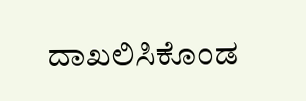ದಾಖಲಿಸಿಕೊಂಡ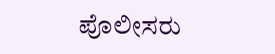ಪೊಲೀಸರು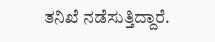ತನಿಖೆ ನಡೆಸುತ್ತಿದ್ದಾರೆ.